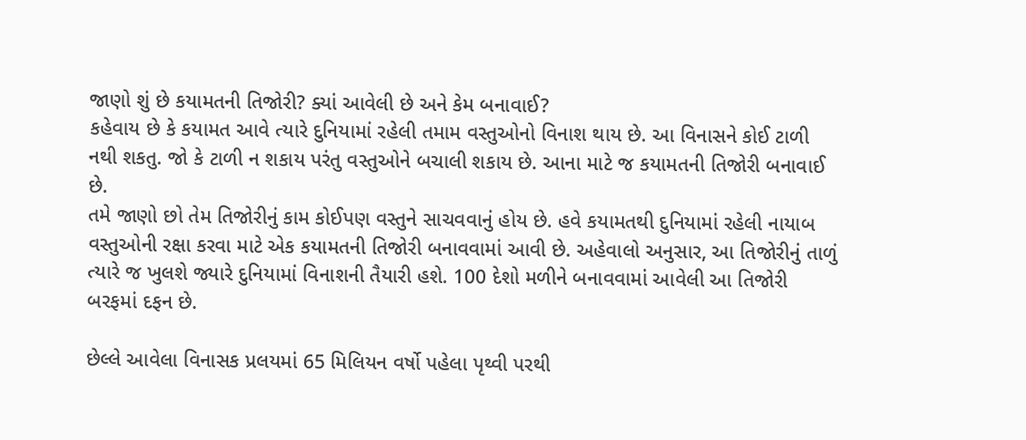જાણો શું છે કયામતની તિજોરી? ક્યાં આવેલી છે અને કેમ બનાવાઈ?
કહેવાય છે કે કયામત આવે ત્યારે દુનિયામાં રહેલી તમામ વસ્તુઓનો વિનાશ થાય છે. આ વિનાસને કોઈ ટાળી નથી શકતુ. જો કે ટાળી ન શકાય પરંતુ વસ્તુઓને બચાલી શકાય છે. આના માટે જ કયામતની તિજોરી બનાવાઈ છે.
તમે જાણો છો તેમ તિજોરીનું કામ કોઈપણ વસ્તુને સાચવવાનું હોય છે. હવે કયામતથી દુનિયામાં રહેલી નાયાબ વસ્તુઓની રક્ષા કરવા માટે એક કયામતની તિજોરી બનાવવામાં આવી છે. અહેવાલો અનુસાર, આ તિજોરીનું તાળું ત્યારે જ ખુલશે જ્યારે દુનિયામાં વિનાશની તૈયારી હશે. 100 દેશો મળીને બનાવવામાં આવેલી આ તિજોરી બરફમાં દફન છે.

છેલ્લે આવેલા વિનાસક પ્રલયમાં 65 મિલિયન વર્ષો પહેલા પૃથ્વી પરથી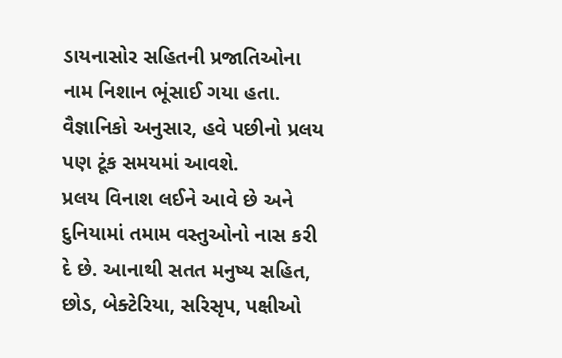ડાયનાસોર સહિતની પ્રજાતિઓના નામ નિશાન ભૂંસાઈ ગયા હતા. વૈજ્ઞાનિકો અનુસાર, હવે પછીનો પ્રલય પણ ટૂંક સમયમાં આવશે.
પ્રલય વિનાશ લઈને આવે છે અને દુનિયામાં તમામ વસ્તુઓનો નાસ કરી દે છે. આનાથી સતત મનુષ્ય સહિત, છોડ, બેક્ટેરિયા, સરિસૃપ, પક્ષીઓ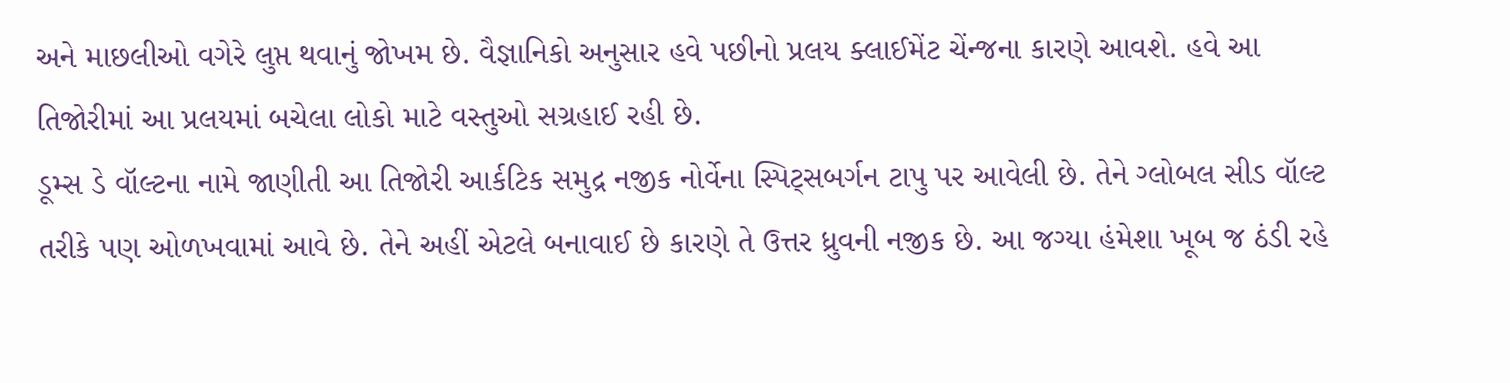અને માછલીઓ વગેરે લુપ્ત થવાનું જોખમ છે. વૈજ્ઞાનિકો અનુસાર હવે પછીનો પ્રલય ક્લાઈમેંટ ચેંન્જના કારણે આવશે. હવે આ તિજોરીમાં આ પ્રલયમાં બચેલા લોકો માટે વસ્તુઓ સગ્રહાઈ રહી છે.
ડૂમ્સ ડે વૉલ્ટના નામે જાણીતી આ તિજોરી આર્કટિક સમુદ્ર નજીક નોર્વેના સ્પિટ્સબર્ગન ટાપુ પર આવેલી છે. તેને ગ્લોબલ સીડ વૉલ્ટ તરીકે પણ ઓળખવામાં આવે છે. તેને અહીં એટલે બનાવાઈ છે કારણે તે ઉત્તર ધ્રુવની નજીક છે. આ જગ્યા હંમેશા ખૂબ જ ઠંડી રહે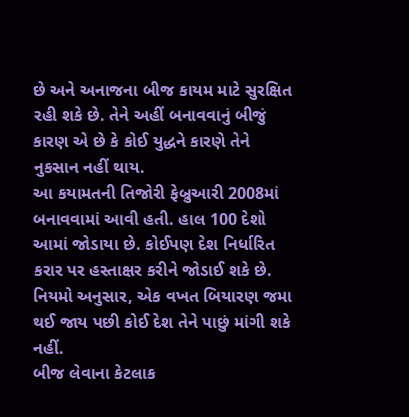છે અને અનાજના બીજ કાયમ માટે સુરક્ષિત રહી શકે છે. તેને અહીં બનાવવાનું બીજું કારણ એ છે કે કોઈ યુદ્ધને કારણે તેને નુકસાન નહીં થાય.
આ કયામતની તિજોરી ફેબ્રુઆરી 2008માં બનાવવામાં આવી હતી. હાલ 100 દેશો આમાં જોડાયા છે. કોઈપણ દેશ નિર્ધારિત કરાર પર હસ્તાક્ષર કરીને જોડાઈ શકે છે. નિયમો અનુસાર, એક વખત બિયારણ જમા થઈ જાય પછી કોઈ દેશ તેને પાછું માંગી શકે નહીં.
બીજ લેવાના કેટલાક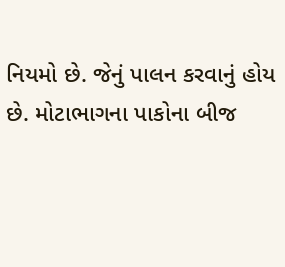નિયમો છે. જેનું પાલન કરવાનું હોય છે. મોટાભાગના પાકોના બીજ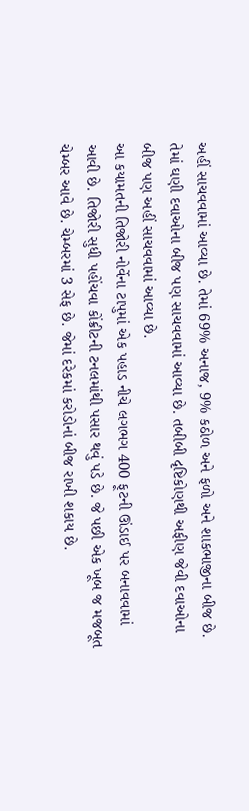અહીં સાચવવામાં આવ્યા છે. તેમાં 69% અનાજ, 9% કઠોળ અને ફળો અને શાકભાજીના બીજ છે. તેમાં ઘણી દવાઓના બીજ પણ સાચવવામાં આવ્યા છે. તબીબી દૃષ્ટિકોણથી અફીણ જેવી દવાઓના બીજ પણ અહીં સાચવવામાં આવ્યા છે.
આ કયામતની તિજોરી નોર્વેના ટાપુમાં એક પહાડ નીચે લગભગ 400 ફૂટની ઊંડાઈ પર બનાવવામાં આવી છે. તિજોરી સુધી પહોંચવા કોંક્રીટની ટનલમાંથી પસાર થવું પડે છે. જે પછી એક ખૂબ જ મજબૂત ચેમ્બર આવે છે. ચેમ્બરમાં 3 સેફ છે. જેમાં દરેકમાં કરોડોનાં બીજ રાખી શકાય છે.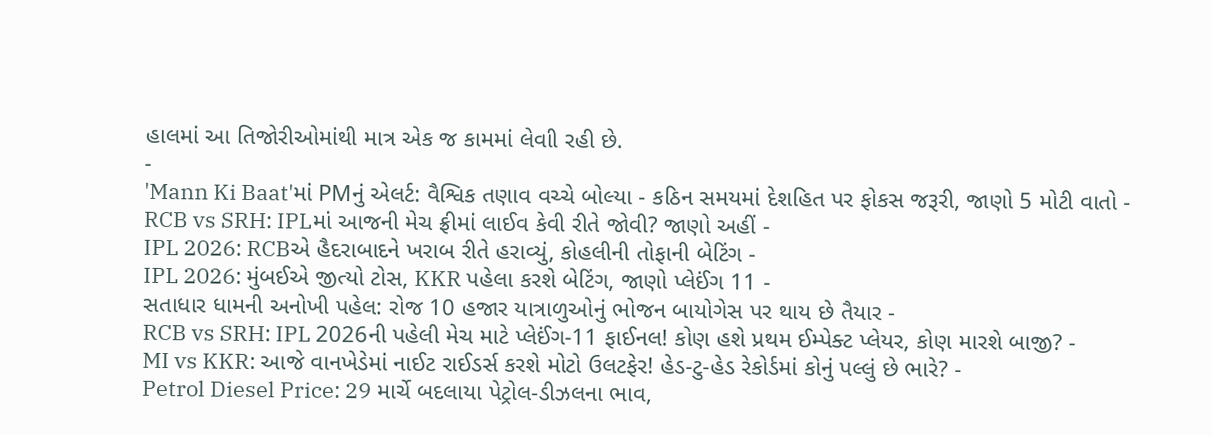હાલમાં આ તિજોરીઓમાંથી માત્ર એક જ કામમાં લેવાી રહી છે.
-
'Mann Ki Baat'માં PMનું એલર્ટ: વૈશ્વિક તણાવ વચ્ચે બોલ્યા - કઠિન સમયમાં દેશહિત પર ફોકસ જરૂરી, જાણો 5 મોટી વાતો -
RCB vs SRH: IPLમાં આજની મેચ ફ્રીમાં લાઈવ કેવી રીતે જોવી? જાણો અહીં -
IPL 2026: RCBએ હૈદરાબાદને ખરાબ રીતે હરાવ્યું, કોહલીની તોફાની બેટિંગ -
IPL 2026: મુંબઈએ જીત્યો ટોસ, KKR પહેલા કરશે બેટિંગ, જાણો પ્લેઈંગ 11 -
સતાધાર ધામની અનોખી પહેલ: રોજ 10 હજાર યાત્રાળુઓનું ભોજન બાયોગેસ પર થાય છે તૈયાર -
RCB vs SRH: IPL 2026ની પહેલી મેચ માટે પ્લેઈંગ-11 ફાઈનલ! કોણ હશે પ્રથમ ઈમ્પેક્ટ પ્લેયર, કોણ મારશે બાજી? -
MI vs KKR: આજે વાનખેડેમાં નાઈટ રાઈડર્સ કરશે મોટો ઉલટફેર! હેડ-ટુ-હેડ રેકોર્ડમાં કોનું પલ્લું છે ભારે? -
Petrol Diesel Price: 29 માર્ચે બદલાયા પેટ્રોલ-ડીઝલના ભાવ,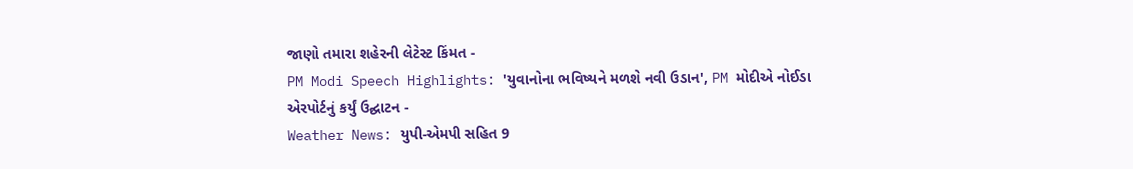જાણો તમારા શહેરની લેટેસ્ટ કિંમત -
PM Modi Speech Highlights: 'યુવાનોના ભવિષ્યને મળશે નવી ઉડાન', PM મોદીએ નોઈડા એરપોર્ટનું કર્યું ઉદ્ઘાટન -
Weather News: યુપી-એમપી સહિત 9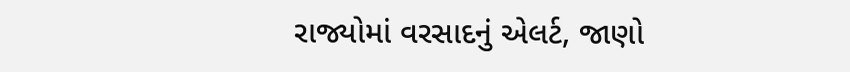રાજ્યોમાં વરસાદનું એલર્ટ, જાણો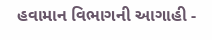હવામાન વિભાગની આગાહી -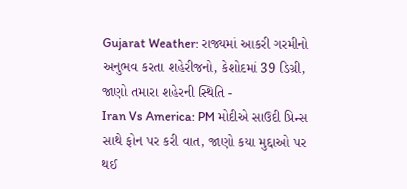Gujarat Weather: રાજ્યમાં આકરી ગરમીનો અનુભવ કરતા શહેરીજનો, કેશોદમાં 39 ડિગ્રી, જાણો તમારા શહેરની સ્થિતિ -
Iran Vs America: PM મોદીએ સાઉદી પ્રિન્સ સાથે ફોન પર કરી વાત, જાણો કયા મુદ્દાઓ પર થઈ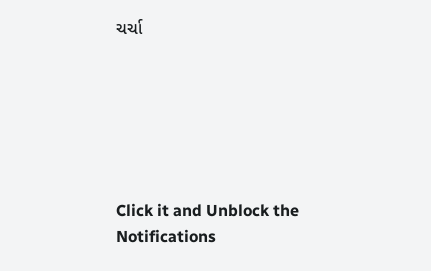ચર્ચા






Click it and Unblock the Notifications